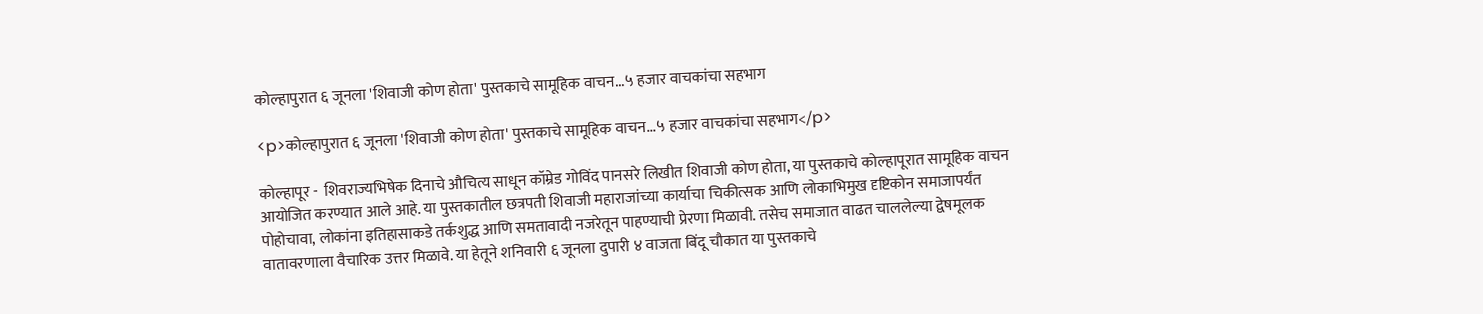कोल्हापुरात ६ जूनला 'शिवाजी कोण होता' पुस्तकाचे सामूहिक वाचन...५ हजार वाचकांचा सहभाग

<p>कोल्हापुरात ६ जूनला 'शिवाजी कोण होता' पुस्तकाचे सामूहिक वाचन...५ हजार वाचकांचा सहभाग</p>

कोल्हापूर -  शिवराज्यभिषेक दिनाचे औचित्य साधून कॉम्रेड गोविंद पानसरे लिखीत शिवाजी कोण होता, या पुस्तकाचे कोल्हापूरात सामूहिक वाचन आयोजित करण्यात आले आहे. या पुस्तकातील छत्रपती शिवाजी महाराजांच्या कार्याचा चिकीत्सक आणि लोकाभिमुख दृष्टिकोन समाजापर्यंत पोहोचावा, लोकांना इतिहासाकडे तर्कशुद्ध आणि समतावादी नजरेतून पाहण्याची प्रेरणा मिळावी. तसेच समाजात वाढत चाललेल्या द्वेषमूलक वातावरणाला वैचारिक उत्तर मिळावे. या हेतूने शनिवारी ६ जूनला दुपारी ४ वाजता बिंदू चौकात या पुस्तकाचे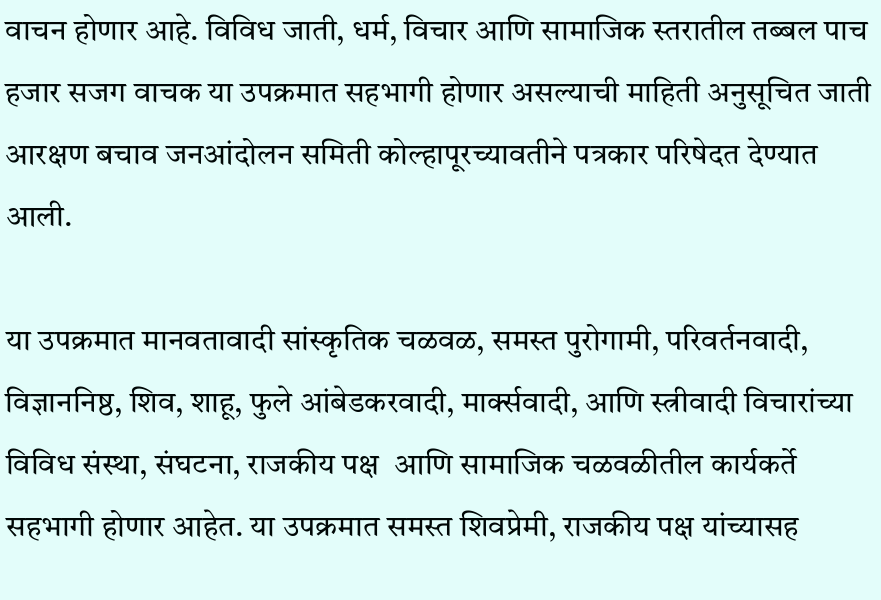वाचन होणार आहे. विविध जाती, धर्म, विचार आणि सामाजिक स्तरातील तब्बल पाच हजार सजग वाचक या उपक्रमात सहभागी होणार असल्याची माहिती अनुसूचित जाती आरक्षण बचाव जनआंदोलन समिती कोल्हापूरच्यावतीने पत्रकार परिषेदत देण्यात आली.

या उपक्रमात मानवतावादी सांस्कृतिक चळवळ, समस्त पुरोगामी, परिवर्तनवादी, विज्ञाननिष्ठ, शिव, शाहू, फुले आंबेडकरवादी, मार्क्सवादी, आणि स्त्रीवादी विचारांच्या विविध संस्था, संघटना, राजकीय पक्ष  आणि सामाजिक चळवळीतील कार्यकर्ते सहभागी होणार आहेत. या उपक्रमात समस्त शिवप्रेमी, राजकीय पक्ष यांच्यासह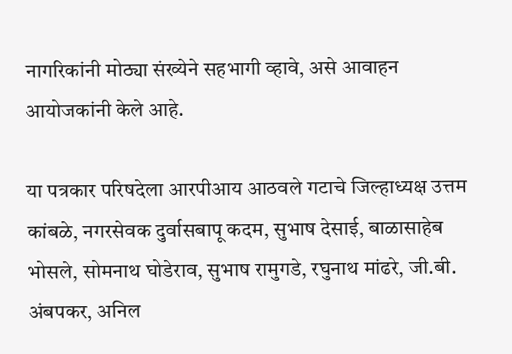नागरिकांनी मोठ्या संख्येने सहभागी व्हावे, असे आवाहन आयोजकांनी केले आहे.

या पत्रकार परिषदेला आरपीआय आठवले गटाचे जिल्हाध्यक्ष उत्तम कांबळे, नगरसेवक दुर्वासबापू कदम, सुभाष देसाई, बाळासाहेब भोसले, सोमनाथ घोडेराव, सुभाष रामुगडे, रघुनाथ मांढरे, जी.बी. अंबपकर, अनिल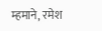म्हमाने, रमेश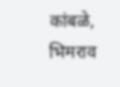कांबळे, भिमराव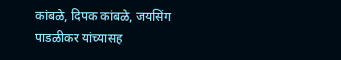कांबळे, दिपक कांबळे, जयसिंग पाडळीकर यांच्यासह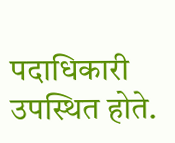पदाधिकारी उपस्थित होते.